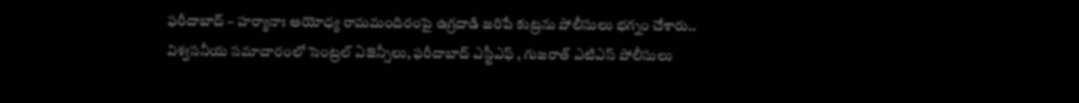ఫరీదాబాద్ – హర్యానాః ఆయోధ్య రామమందిరంపై ఉగ్రదాడి జరిపే కుట్రను పోలీసులు భగ్నం చేశారు.. విశ్వసనీయ సమాచారంలో సెంట్రల్ ఏజెన్సీలు, ఫరీదాబాద్ ఎస్టీఎఫ్ , గుజరాత్ ఎటిఎస్ పోలీసులు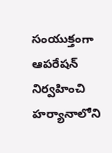సంయుక్తంగా ఆపరేషన్ నిర్వహించి హర్యానాలోని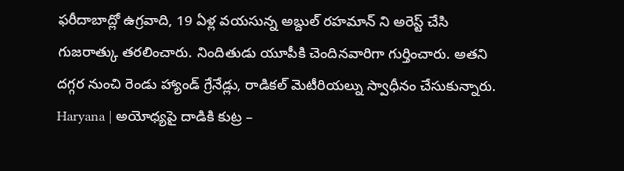ఫరీదాబాద్లో ఉగ్రవాది, 19 ఏళ్ల వయసున్న అబ్దుల్ రహమాన్ ని అరెస్ట్ చేసి గుజరాత్కు తరలించారు. నిందితుడు యూపీకి చెందినవారిగా గుర్తించారు. అతని దగ్గర నుంచి రెండు హ్యాండ్ గ్రేనేడ్లు, రాడికల్ మెటీరియల్ను స్వాధీనం చేసుకున్నారు.
Haryana | అయోధ్యపై దాడికి కుట్ర –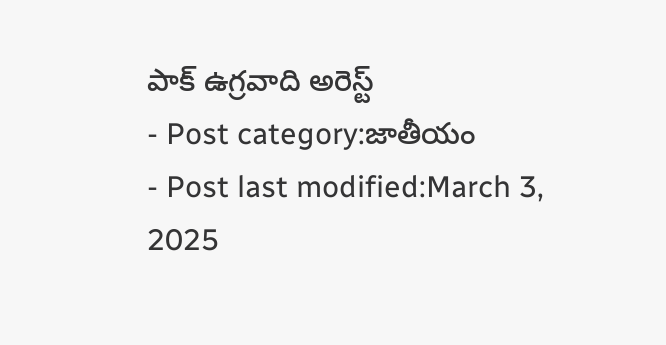పాక్ ఉగ్రవాది అరెస్ట్
- Post category:జాతీయం
- Post last modified:March 3, 2025